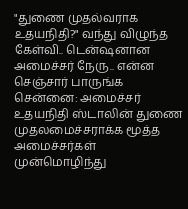"துணை முதல்வராக உதயநிதி?" வந்து விழுந்த கேள்வி.. டென்ஷனான அமைச்சர் நேரு.. என்ன செஞ்சார் பாருங்க
சென்னை: அமைச்சர் உதயநிதி ஸ்டாலின் துணை முதலமைச்சராக்க மூத்த அமைச்சர்கள் முன்மொழிந்து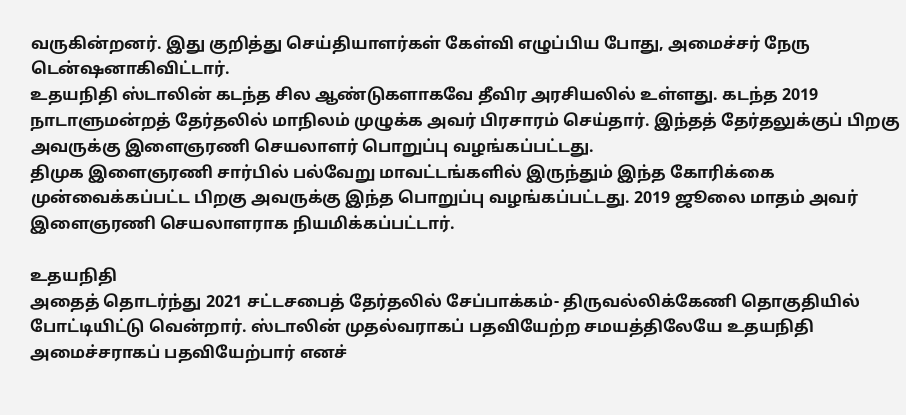வருகின்றனர். இது குறித்து செய்தியாளர்கள் கேள்வி எழுப்பிய போது, அமைச்சர் நேரு டென்ஷனாகிவிட்டார்.
உதயநிதி ஸ்டாலின் கடந்த சில ஆண்டுகளாகவே தீவிர அரசியலில் உள்ளது. கடந்த 2019 நாடாளுமன்றத் தேர்தலில் மாநிலம் முழுக்க அவர் பிரசாரம் செய்தார். இந்தத் தேர்தலுக்குப் பிறகு அவருக்கு இளைஞரணி செயலாளர் பொறுப்பு வழங்கப்பட்டது.
திமுக இளைஞரணி சார்பில் பல்வேறு மாவட்டங்களில் இருந்தும் இந்த கோரிக்கை முன்வைக்கப்பட்ட பிறகு அவருக்கு இந்த பொறுப்பு வழங்கப்பட்டது. 2019 ஜூலை மாதம் அவர் இளைஞரணி செயலாளராக நியமிக்கப்பட்டார்.

உதயநிதி
அதைத் தொடர்ந்து 2021 சட்டசபைத் தேர்தலில் சேப்பாக்கம்- திருவல்லிக்கேணி தொகுதியில் போட்டியிட்டு வென்றார். ஸ்டாலின் முதல்வராகப் பதவியேற்ற சமயத்திலேயே உதயநிதி அமைச்சராகப் பதவியேற்பார் எனச்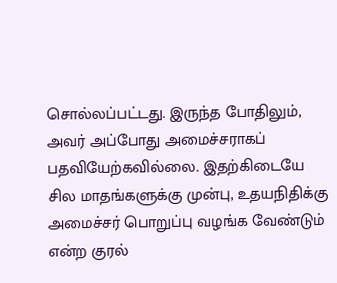சொல்லப்பட்டது. இருந்த போதிலும், அவர் அப்போது அமைச்சராகப் பதவியேற்கவில்லை. இதற்கிடையே சில மாதங்களுக்கு முன்பு, உதயநிதிக்கு அமைச்சர் பொறுப்பு வழங்க வேண்டும் என்ற குரல்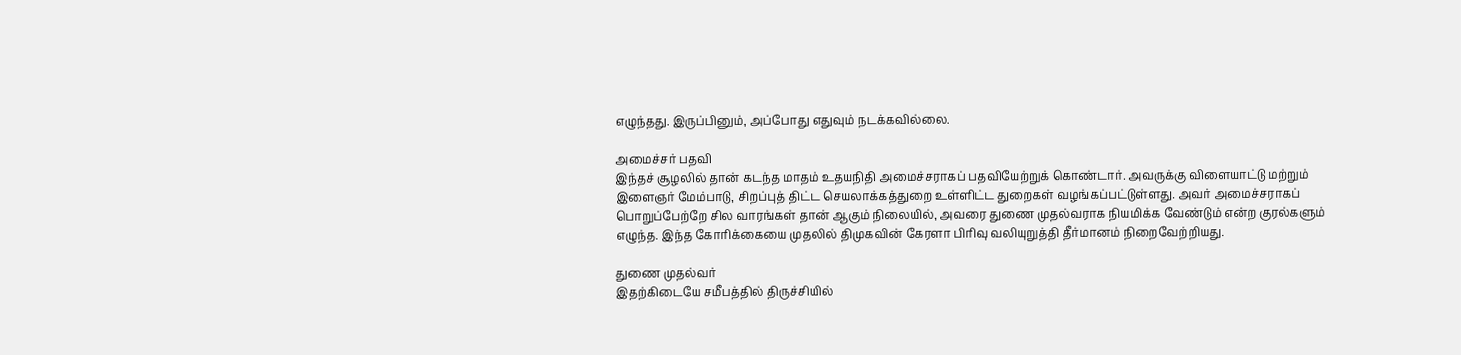எழுந்தது. இருப்பினும், அப்போது எதுவும் நடக்கவில்லை.

அமைச்சர் பதவி
இந்தச் சூழலில் தான் கடந்த மாதம் உதயநிதி அமைச்சராகப் பதவியேற்றுக் கொண்டார். அவருக்கு விளையாட்டு மற்றும் இளைஞர் மேம்பாடு, சிறப்புத் திட்ட செயலாக்கத்துறை உள்ளிட்ட துறைகள் வழங்கப்பட்டுள்ளது. அவர் அமைச்சராகப் பொறுப்பேற்றே சில வாரங்கள் தான் ஆகும் நிலையில், அவரை துணை முதல்வராக நியமிக்க வேண்டும் என்ற குரல்களும் எழுந்த. இந்த கோரிக்கையை முதலில் திமுகவின் கேரளா பிரிவு வலியுறுத்தி தீர்மானம் நிறைவேற்றியது.

துணை முதல்வர்
இதற்கிடையே சமீபத்தில் திருச்சியில்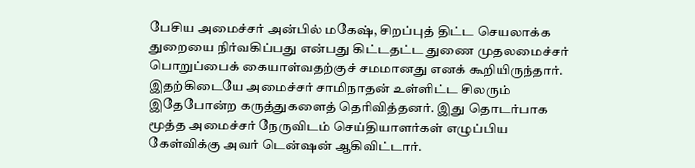பேசிய அமைச்சர் அன்பில் மகேஷ், சிறப்புத் திட்ட செயலாக்க துறையை நிர்வகிப்பது என்பது கிட்டதட்ட துணை முதலமைச்சர் பொறுப்பைக் கையாள்வதற்குச் சமமானது எனக் கூறியிருந்தார். இதற்கிடையே அமைச்சர் சாமிநாதன் உள்ளிட்ட சிலரும் இதேபோன்ற கருத்துகளைத் தெரிவித்தனர். இது தொடர்பாக மூத்த அமைச்சர் நேருவிடம் செய்தியாளர்கள் எழுப்பிய கேள்விக்கு அவர் டென்ஷன் ஆகிவிட்டார்.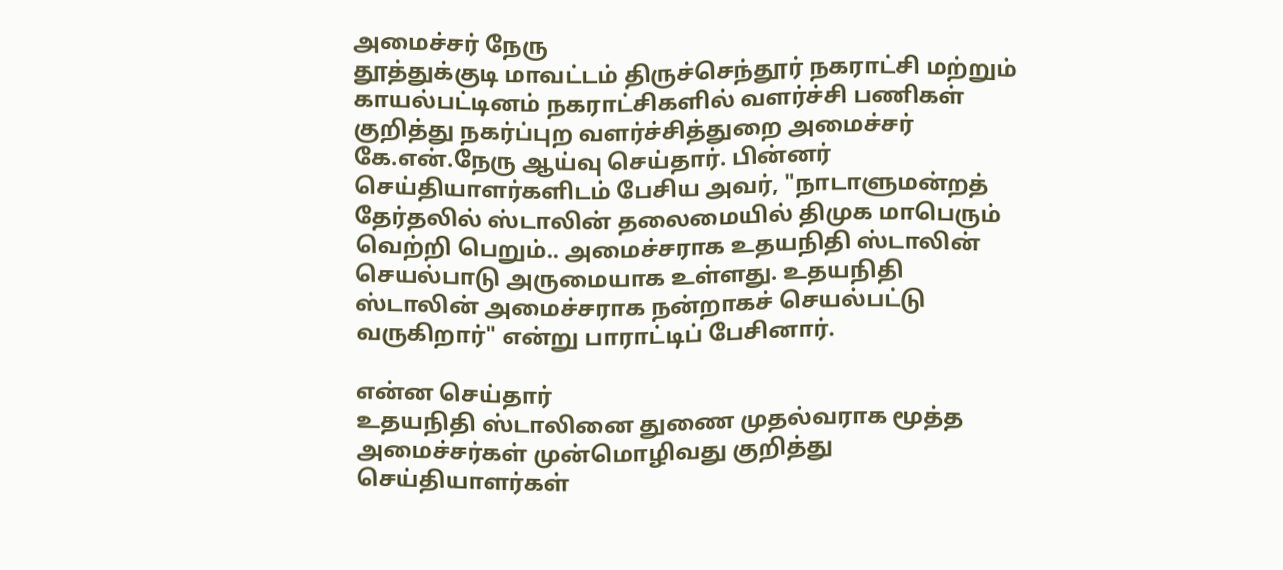அமைச்சர் நேரு
தூத்துக்குடி மாவட்டம் திருச்செந்தூர் நகராட்சி மற்றும் காயல்பட்டினம் நகராட்சிகளில் வளர்ச்சி பணிகள் குறித்து நகர்ப்புற வளர்ச்சித்துறை அமைச்சர் கே.என்.நேரு ஆய்வு செய்தார். பின்னர் செய்தியாளர்களிடம் பேசிய அவர், "நாடாளுமன்றத் தேர்தலில் ஸ்டாலின் தலைமையில் திமுக மாபெரும் வெற்றி பெறும்.. அமைச்சராக உதயநிதி ஸ்டாலின் செயல்பாடு அருமையாக உள்ளது. உதயநிதி ஸ்டாலின் அமைச்சராக நன்றாகச் செயல்பட்டு வருகிறார்" என்று பாராட்டிப் பேசினார்.

என்ன செய்தார்
உதயநிதி ஸ்டாலினை துணை முதல்வராக மூத்த அமைச்சர்கள் முன்மொழிவது குறித்து செய்தியாளர்கள்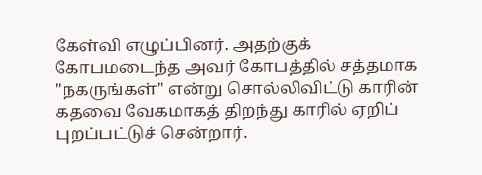கேள்வி எழுப்பினர். அதற்குக் கோபமடைந்த அவர் கோபத்தில் சத்தமாக "நகருங்கள்" என்று சொல்லிவிட்டு காரின் கதவை வேகமாகத் திறந்து காரில் ஏறிப் புறப்பட்டுச் சென்றார்.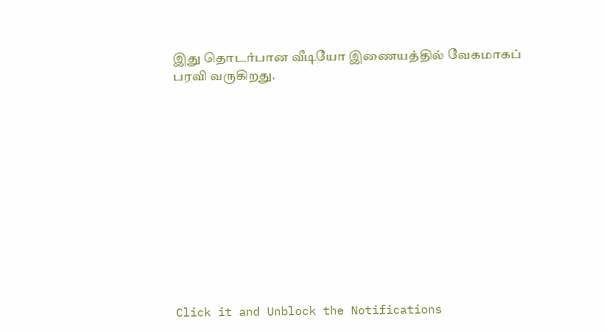இது தொடர்பான வீடியோ இணையத்தில் வேகமாகப் பரவி வருகிறது.












Click it and Unblock the Notifications